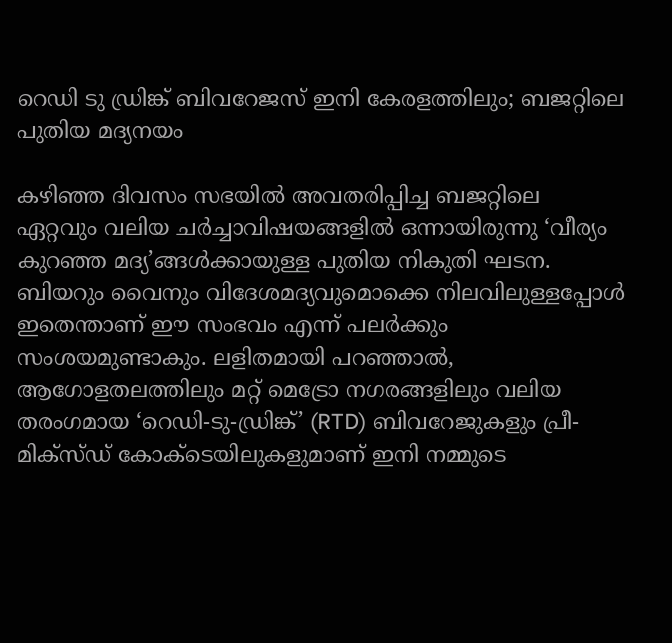റെഡി ടു ഡ്രിങ്ക് ബിവറേജസ് ഇനി കേരളത്തിലും; ബജറ്റിലെ പുതിയ മദ്യനയം

കഴിഞ്ഞ ദിവസം സഭയിൽ അവതരിപ്പിച്ച ബജറ്റിലെ ഏറ്റവും വലിയ ചർച്ചാവിഷയങ്ങളിൽ ഒന്നായിരുന്നു ‘വീര്യം കുറഞ്ഞ മദ്യ’ങ്ങൾക്കായുള്ള പുതിയ നികുതി ഘടന. ബിയറും വൈനും വിദേശമദ്യവുമൊക്കെ നിലവിലുള്ളപ്പോൾ ഇതെന്താണ് ഈ സംഭവം എന്ന് പലർക്കും സംശയമുണ്ടാകും. ലളിതമായി പറഞ്ഞാൽ, ആഗോളതലത്തിലും മറ്റ് മെട്രോ നഗരങ്ങളിലും വലിയ തരംഗമായ ‘റെഡി-ടു-ഡ്രിങ്ക്’ (RTD) ബിവറേജുകളും പ്രീ-മിക്സ്ഡ് കോക്ടെയിലുകളുമാണ് ഇനി നമ്മുടെ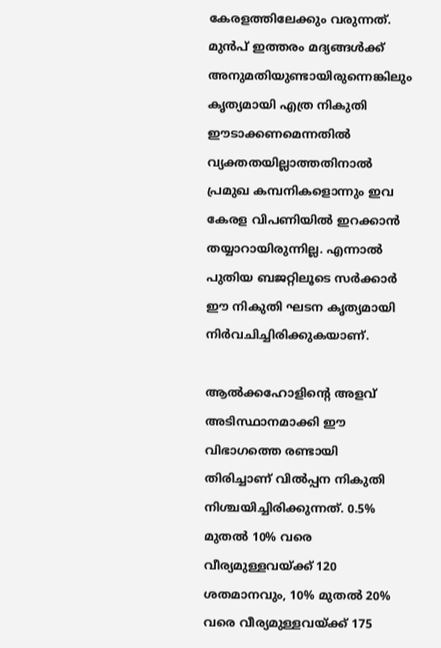കേരളത്തിലേക്കും വരുന്നത്.
മുൻപ് ഇത്തരം മദ്യങ്ങൾക്ക് അനുമതിയുണ്ടായിരുന്നെങ്കിലും കൃത്യമായി എത്ര നികുതി ഈടാക്കണമെന്നതിൽ വ്യക്തതയില്ലാത്തതിനാൽ പ്രമുഖ കമ്പനികളൊന്നും ഇവ കേരള വിപണിയിൽ ഇറക്കാൻ തയ്യാറായിരുന്നില്ല. എന്നാൽ പുതിയ ബജറ്റിലൂടെ സർക്കാർ ഈ നികുതി ഘടന കൃത്യമായി നിർവചിച്ചിരിക്കുകയാണ്.

ആൽക്കഹോളിന്റെ അളവ് അടിസ്ഥാനമാക്കി ഈ വിഭാഗത്തെ രണ്ടായി തിരിച്ചാണ് വിൽപ്പന നികുതി നിശ്ചയിച്ചിരിക്കുന്നത്. 0.5% മുതൽ 10% വരെ വീര്യമുള്ളവയ്ക്ക് 120 ശതമാനവും, 10% മുതൽ 20% വരെ വീര്യമുള്ളവയ്ക്ക് 175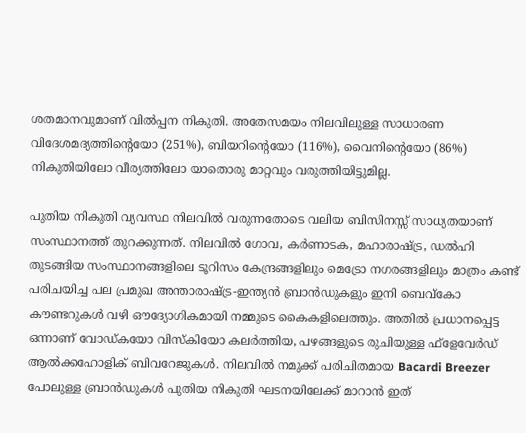ശതമാനവുമാണ് വിൽപ്പന നികുതി. അതേസമയം നിലവിലുള്ള സാധാരണ വിദേശമദ്യത്തിന്റെയോ (251%), ബിയറിന്റെയോ (116%), വൈനിന്റെയോ (86%) നികുതിയിലോ വീര്യത്തിലോ യാതൊരു മാറ്റവും വരുത്തിയിട്ടുമില്ല.

പുതിയ നികുതി വ്യവസ്ഥ നിലവിൽ വരുന്നതോടെ വലിയ ബിസിനസ്സ് സാധ്യതയാണ് സംസ്ഥാനത്ത് തുറക്കുന്നത്. നിലവിൽ ഗോവ, കർണാടക, മഹാരാഷ്ട്ര, ഡൽഹി തുടങ്ങിയ സംസ്ഥാനങ്ങളിലെ ടൂറിസം കേന്ദ്രങ്ങളിലും മെട്രോ നഗരങ്ങളിലും മാത്രം കണ്ട് പരിചയിച്ച പല പ്രമുഖ അന്താരാഷ്ട്ര-ഇന്ത്യൻ ബ്രാൻഡുകളും ഇനി ബെവ്കോ കൗണ്ടറുകൾ വഴി ഔദ്യോഗികമായി നമ്മുടെ കൈകളിലെത്തും. അതിൽ പ്രധാനപ്പെട്ട ഒന്നാണ് വോഡ്കയോ വിസ്കിയോ കലർത്തിയ, പഴങ്ങളുടെ രുചിയുള്ള ഫ്‌ളേവേർഡ് ആൽക്കഹോളിക് ബിവറേജുകൾ. നിലവിൽ നമുക്ക് പരിചിതമായ Bacardi Breezer പോലുള്ള ബ്രാൻഡുകൾ പുതിയ നികുതി ഘടനയിലേക്ക് മാറാൻ ഇത്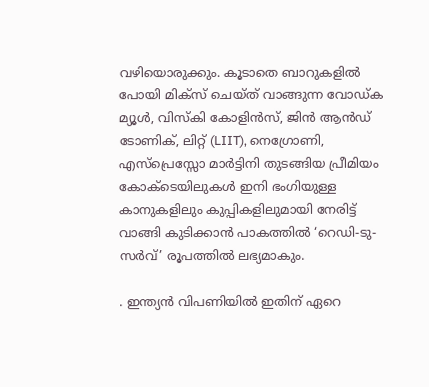വഴിയൊരുക്കും. കൂടാതെ ബാറുകളിൽ പോയി മിക്സ് ചെയ്ത് വാങ്ങുന്ന വോഡ്ക മ്യൂൾ, വിസ്കി കോളിൻസ്, ജിൻ ആൻഡ് ടോണിക്, ലിറ്റ് (LIIT), നെഗ്രോണി, എസ്പ്രെസ്സോ മാർട്ടിനി തുടങ്ങിയ പ്രീമിയം കോക്ടെയിലുകൾ ഇനി ഭംഗിയുള്ള കാനുകളിലും കുപ്പികളിലുമായി നേരിട്ട് വാങ്ങി കുടിക്കാൻ പാകത്തിൽ ‘റെഡി-ടു-സർവ്’ രൂപത്തിൽ ലഭ്യമാകും.

. ഇന്ത്യൻ വിപണിയിൽ ഇതിന് ഏറെ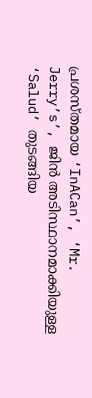പ്രശസ്തമായ ‘InACan’, ‘Mr. Jerry’s’, ജിൻ അടിസ്ഥാനമാക്കിയുള്ള ‘Salud’ തുടങ്ങിയ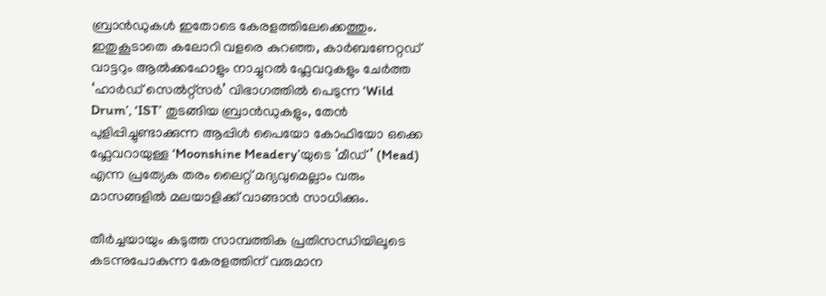ബ്രാൻഡുകൾ ഇതോടെ കേരളത്തിലേക്കെത്തും. ഇതുകൂടാതെ കലോറി വളരെ കുറഞ്ഞ, കാർബണേറ്റഡ് വാട്ടറും ആൽക്കഹോളും നാച്ചുറൽ ഫ്ലേവറുകളും ചേർത്ത ‘ഹാർഡ് സെൽറ്റ്സർ’ വിഭാഗത്തിൽ പെടുന്ന ‘Wild Drum’, ‘IST’ തുടങ്ങിയ ബ്രാൻഡുകളും, തേൻ പുളിപ്പിച്ചുണ്ടാക്കുന്ന ആപ്പിൾ പൈയോ കോഫിയോ ഒക്കെ ഫ്ലേവറായുള്ള ‘Moonshine Meadery’യുടെ ‘മീഡ്’ (Mead) എന്ന പ്രത്യേക തരം ലൈറ്റ് മദ്യവുമെല്ലാം വരും മാസങ്ങളിൽ മലയാളിക്ക് വാങ്ങാൻ സാധിക്കും.

തീർച്ചയായും കടുത്ത സാമ്പത്തിക പ്രതിസന്ധിയിലൂടെ കടന്നുപോകുന്ന കേരളത്തിന് വരുമാന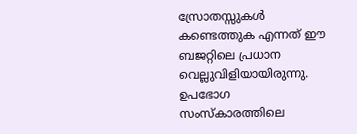സ്രോതസ്സുകൾ കണ്ടെത്തുക എന്നത് ഈ ബജറ്റിലെ പ്രധാന വെല്ലുവിളിയായിരുന്നു. ഉപഭോഗ സംസ്കാരത്തിലെ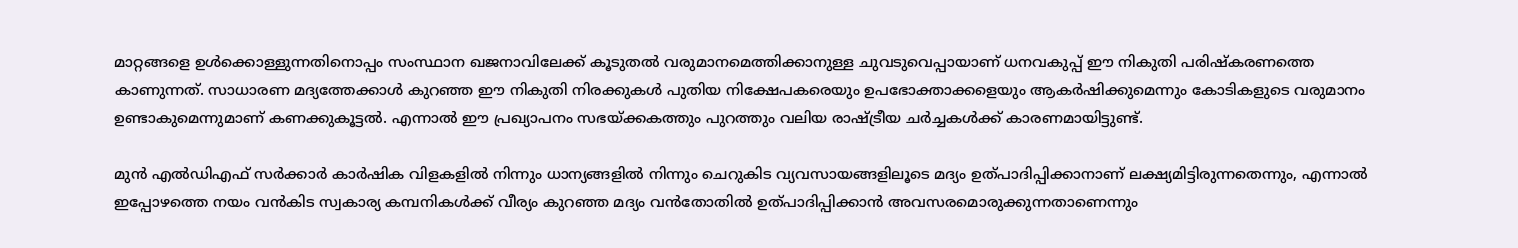മാറ്റങ്ങളെ ഉൾക്കൊള്ളുന്നതിനൊപ്പം സംസ്ഥാന ഖജനാവിലേക്ക് കൂടുതൽ വരുമാനമെത്തിക്കാനുള്ള ചുവടുവെപ്പായാണ് ധനവകുപ്പ് ഈ നികുതി പരിഷ്കരണത്തെ കാണുന്നത്. സാധാരണ മദ്യത്തേക്കാൾ കുറഞ്ഞ ഈ നികുതി നിരക്കുകൾ പുതിയ നിക്ഷേപകരെയും ഉപഭോക്താക്കളെയും ആകർഷിക്കുമെന്നും കോടികളുടെ വരുമാനം ഉണ്ടാകുമെന്നുമാണ് കണക്കുകൂട്ടൽ. എന്നാൽ ഈ പ്രഖ്യാപനം സഭയ്ക്കകത്തും പുറത്തും വലിയ രാഷ്ട്രീയ ചർച്ചകൾക്ക് കാരണമായിട്ടുണ്ട്.

മുൻ എൽഡിഎഫ് സർക്കാർ കാർഷിക വിളകളിൽ നിന്നും ധാന്യങ്ങളിൽ നിന്നും ചെറുകിട വ്യവസായങ്ങളിലൂടെ മദ്യം ഉത്പാദിപ്പിക്കാനാണ് ലക്ഷ്യമിട്ടിരുന്നതെന്നും, എന്നാൽ ഇപ്പോഴത്തെ നയം വൻകിട സ്വകാര്യ കമ്പനികൾക്ക് വീര്യം കുറഞ്ഞ മദ്യം വൻതോതിൽ ഉത്പാദിപ്പിക്കാൻ അവസരമൊരുക്കുന്നതാണെന്നും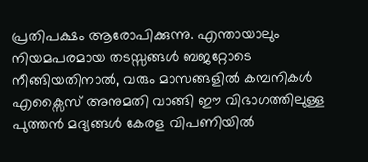പ്രതിപക്ഷം ആരോപിക്കുന്നു. എന്തായാലും നിയമപരമായ തടസ്സങ്ങൾ ബജറ്റോടെ നീങ്ങിയതിനാൽ, വരും മാസങ്ങളിൽ കമ്പനികൾ എക്സൈസ് അനുമതി വാങ്ങി ഈ വിഭാഗത്തിലുള്ള പുത്തൻ മദ്യങ്ങൾ കേരള വിപണിയിൽ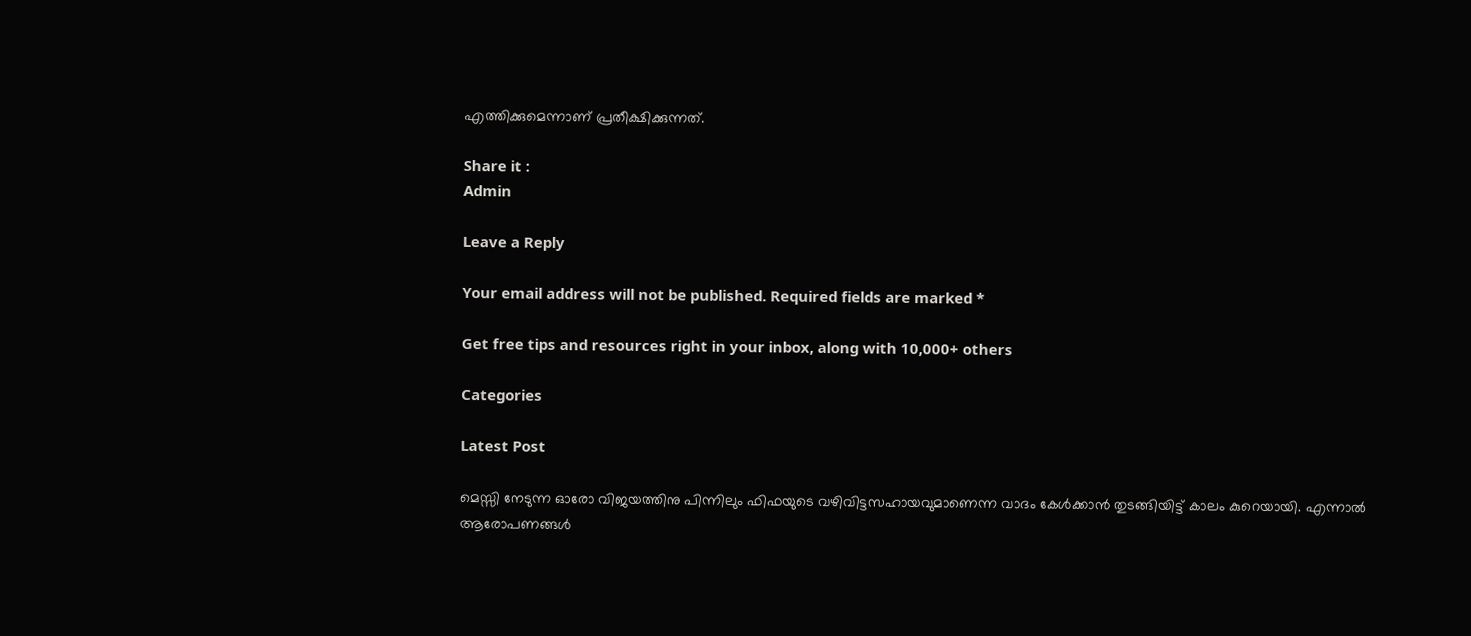എത്തിക്കുമെന്നാണ് പ്രതീക്ഷിക്കുന്നത്.

Share it :
Admin

Leave a Reply

Your email address will not be published. Required fields are marked *

Get free tips and resources right in your inbox, along with 10,000+ others

Categories

Latest Post

മെസ്സി നേടുന്ന ഓരോ വിജയത്തിനു പിന്നിലും ഫിഫയുടെ വഴിവിട്ടസഹായവുമാണെന്ന വാദം കേൾക്കാൻ തുടങ്ങിയിട്ട് കാലം കുറെയായി. എന്നാൽ ആരോപണങ്ങൾ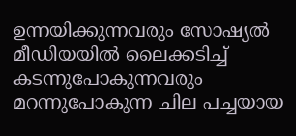ഉന്നയിക്കുന്നവരും സോഷ്യൽ മീഡിയയിൽ ലൈക്കടിച്ച് കടന്നുപോകുന്നവരും മറന്നുപോകുന്ന ചില പച്ചയായ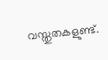വസ്തുതകളുണ്ട്.